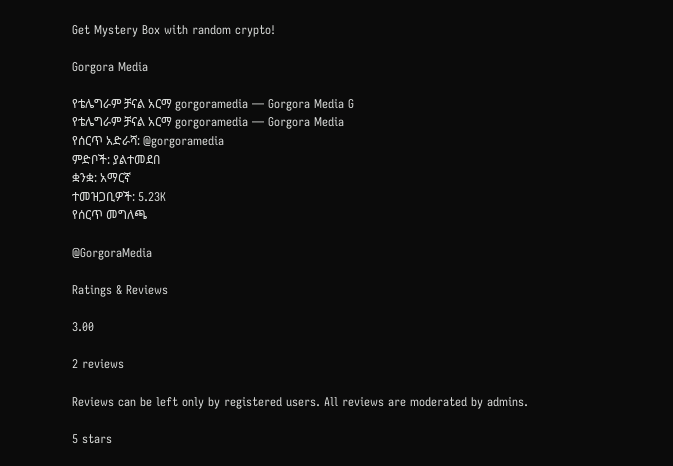Get Mystery Box with random crypto!

Gorgora Media

የቴሌግራም ቻናል አርማ gorgoramedia — Gorgora Media G
የቴሌግራም ቻናል አርማ gorgoramedia — Gorgora Media
የሰርጥ አድራሻ: @gorgoramedia
ምድቦች: ያልተመደበ
ቋንቋ: አማርኛ
ተመዝጋቢዎች: 5.23K
የሰርጥ መግለጫ

@GorgoraMedia

Ratings & Reviews

3.00

2 reviews

Reviews can be left only by registered users. All reviews are moderated by admins.

5 stars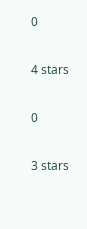0

4 stars

0

3 stars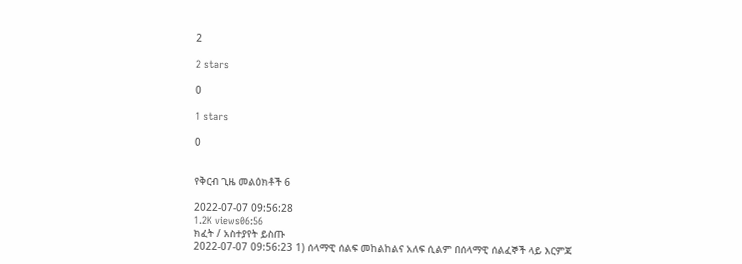2

2 stars

0

1 stars

0


የቅርብ ጊዜ መልዕክቶች 6

2022-07-07 09:56:28
1.2K views06:56
ክፈት / አስተያየት ይስጡ
2022-07-07 09:56:23 1) ሰላማዊ ሰልፍ መከልከልና አለፍ ሲልም በሰላማዊ ሰልፈኞች ላይ እርምጃ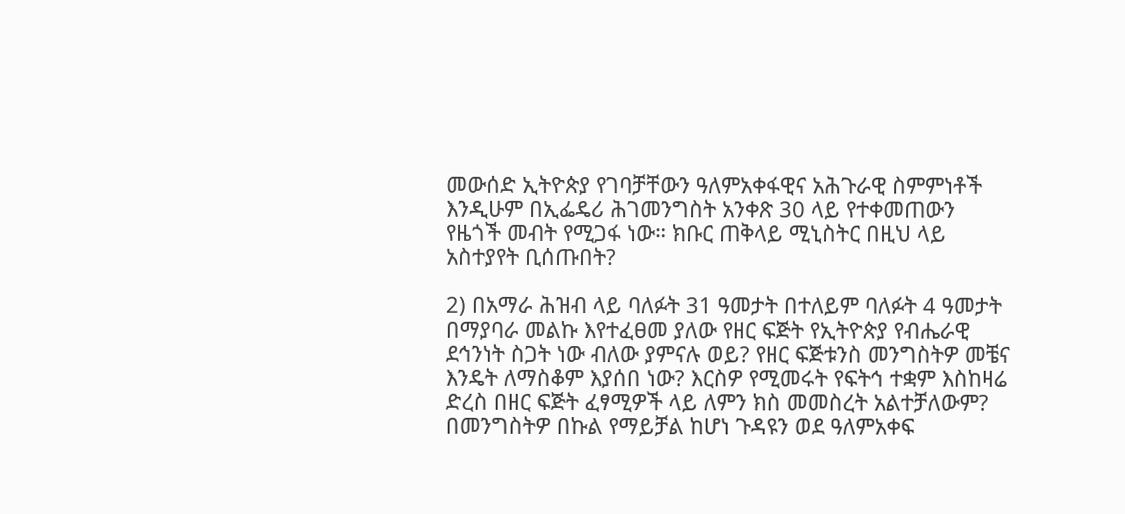መውሰድ ኢትዮጵያ የገባቻቸውን ዓለምአቀፋዊና አሕጉራዊ ስምምነቶች እንዲሁም በኢፌዴሪ ሕገመንግስት አንቀጽ 30 ላይ የተቀመጠውን የዜጎች መብት የሚጋፋ ነው። ክቡር ጠቅላይ ሚኒስትር በዚህ ላይ አስተያየት ቢሰጡበት?

2) በአማራ ሕዝብ ላይ ባለፉት 31 ዓመታት በተለይም ባለፉት 4 ዓመታት በማያባራ መልኩ እየተፈፀመ ያለው የዘር ፍጅት የኢትዮጵያ የብሔራዊ ደኅንነት ስጋት ነው ብለው ያምናሉ ወይ? የዘር ፍጅቱንስ መንግስትዎ መቼና እንዴት ለማስቆም እያሰበ ነው? እርስዎ የሚመሩት የፍትኅ ተቋም እስከዛሬ ድረስ በዘር ፍጅት ፈፃሚዎች ላይ ለምን ክስ መመስረት አልተቻለውም? በመንግስትዎ በኩል የማይቻል ከሆነ ጉዳዩን ወደ ዓለምአቀፍ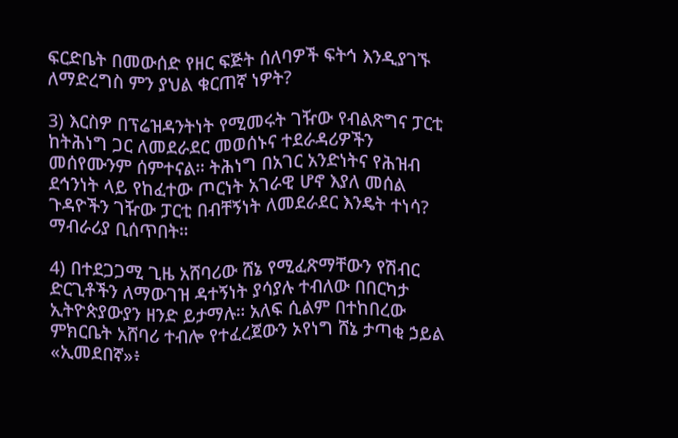ፍርድቤት በመውሰድ የዘር ፍጅት ሰለባዎች ፍትኅ እንዲያገኙ ለማድረግስ ምን ያህል ቁርጠኛ ነዎት?

3) እርስዎ በፕሬዝዳንትነት የሚመሩት ገዥው የብልጽግና ፓርቲ ከትሕነግ ጋር ለመደራደር መወሰኑና ተደራዳሪዎችን መሰየሙንም ሰምተናል። ትሕነግ በአገር አንድነትና የሕዝብ ደኅንነት ላይ የከፈተው ጦርነት አገራዊ ሆኖ እያለ መሰል ጉዳዮችን ገዥው ፓርቲ በብቸኝነት ለመደራደር እንዴት ተነሳ? ማብራሪያ ቢሰጥበት።

4) በተደጋጋሚ ጊዜ አሸባሪው ሸኔ የሚፈጽማቸውን የሽብር ድርጊቶችን ለማውገዝ ዳተኝነት ያሳያሉ ተብለው በበርካታ ኢትዮጵያውያን ዘንድ ይታማሉ። አለፍ ሲልም በተከበረው ምክርቤት አሸባሪ ተብሎ የተፈረጀውን ኦየነግ ሸኔ ታጣቂ ኃይል «ኢመደበኛ»፥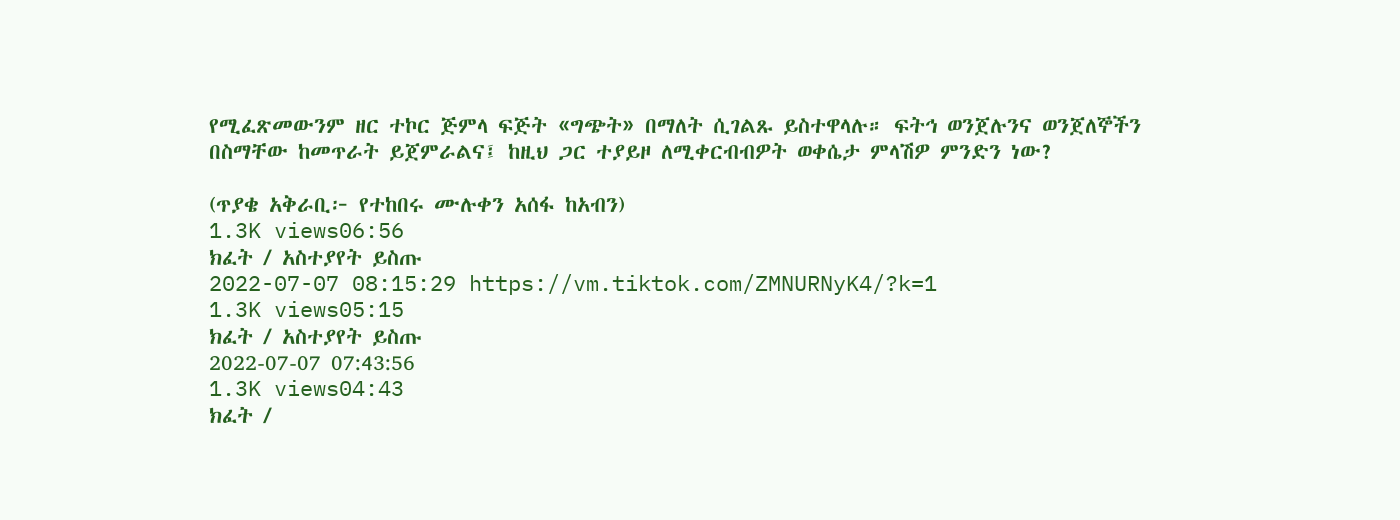የሚፈጽመውንም ዘር ተኮር ጅምላ ፍጅት «ግጭት» በማለት ሲገልጹ ይስተዋላሉ። ፍትኅ ወንጀሉንና ወንጀለኞችን በስማቸው ከመጥራት ይጀምራልና፤ ከዚህ ጋር ተያይዞ ለሚቀርብብዎት ወቀሴታ ምላሽዎ ምንድን ነው?

(ጥያቄ አቅራቢ፦ የተከበሩ ሙሉቀን አሰፋ ከአብን)
1.3K views06:56
ክፈት / አስተያየት ይስጡ
2022-07-07 08:15:29 https://vm.tiktok.com/ZMNURNyK4/?k=1
1.3K views05:15
ክፈት / አስተያየት ይስጡ
2022-07-07 07:43:56
1.3K views04:43
ክፈት /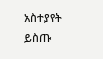አስተያየት ይስጡ